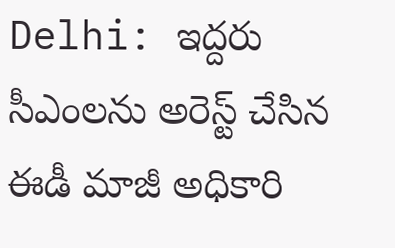Delhi: ఇద్దరు సీఎంలను అరెస్ట్ చేసిన ఈడీ మాజీ అధికారి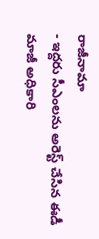రాజీనామా
- ఇద్దరు సీఎంలను అరెస్ట్ చేసిన ఈడీ మాజీ అధికారి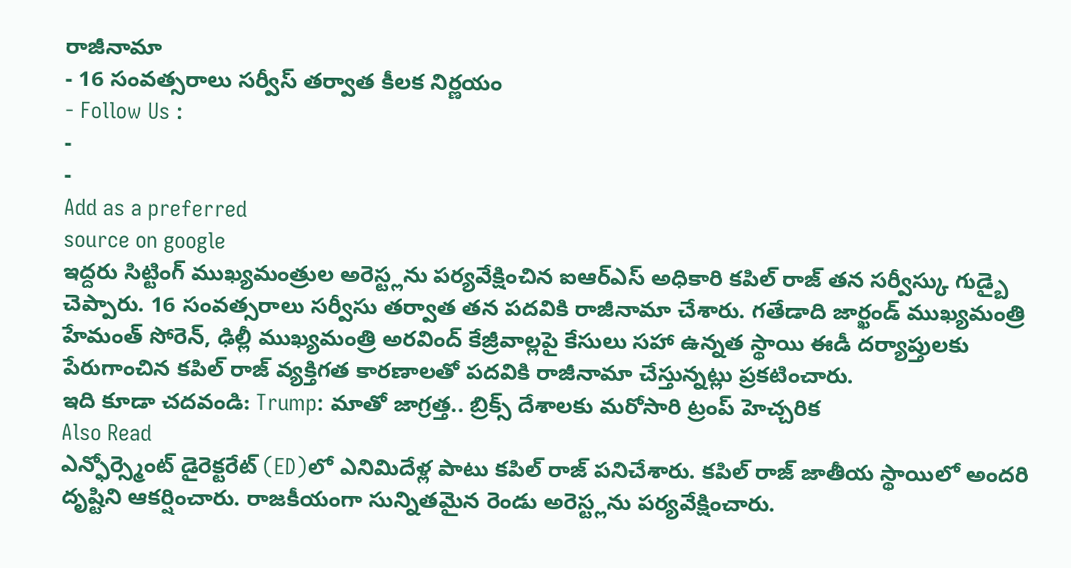రాజీనామా
- 16 సంవత్సరాలు సర్వీస్ తర్వాత కీలక నిర్ణయం
- Follow Us :
-
-
Add as a preferred
source on google
ఇద్దరు సిట్టింగ్ ముఖ్యమంత్రుల అరెస్ట్లను పర్యవేక్షించిన ఐఆర్ఎస్ అధికారి కపిల్ రాజ్ తన సర్వీస్కు గుడ్బై చెప్పారు. 16 సంవత్సరాలు సర్వీసు తర్వాత తన పదవికి రాజీనామా చేశారు. గతేడాది జార్ఖండ్ ముఖ్యమంత్రి హేమంత్ సోరెన్, ఢిల్లీ ముఖ్యమంత్రి అరవింద్ కేజ్రీవాల్లపై కేసులు సహా ఉన్నత స్థాయి ఈడీ దర్యాప్తులకు పేరుగాంచిన కపిల్ రాజ్ వ్యక్తిగత కారణాలతో పదవికి రాజీనామా చేస్తున్నట్లు ప్రకటించారు.
ఇది కూడా చదవండి: Trump: మాతో జాగ్రత్త.. బ్రిక్స్ దేశాలకు మరోసారి ట్రంప్ హెచ్చరిక
Also Read
ఎన్ఫోర్స్మెంట్ డైరెక్టరేట్ (ED)లో ఎనిమిదేళ్ల పాటు కపిల్ రాజ్ పనిచేశారు. కపిల్ రాజ్ జాతీయ స్థాయిలో అందరి దృష్టిని ఆకర్షించారు. రాజకీయంగా సున్నితమైన రెండు అరెస్ట్లను పర్యవేక్షించారు.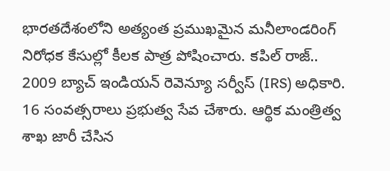భారతదేశంలోని అత్యంత ప్రముఖమైన మనీలాండరింగ్ నిరోధక కేసుల్లో కీలక పాత్ర పోషించారు. కపిల్ రాజ్.. 2009 బ్యాచ్ ఇండియన్ రెవెన్యూ సర్వీస్ (IRS) అధికారి. 16 సంవత్సరాలు ప్రభుత్వ సేవ చేశారు. ఆర్థిక మంత్రిత్వ శాఖ జారీ చేసిన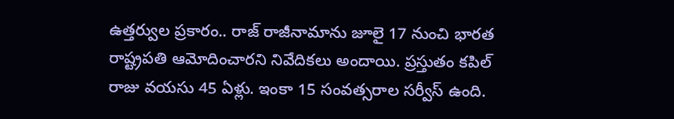ఉత్తర్వుల ప్రకారం.. రాజ్ రాజీనామాను జూలై 17 నుంచి భారత రాష్ట్రపతి ఆమోదించారని నివేదికలు అందాయి. ప్రస్తుతం కపిల్ రాజు వయసు 45 ఏళ్లు. ఇంకా 15 సంవత్సరాల సర్వీస్ ఉంది.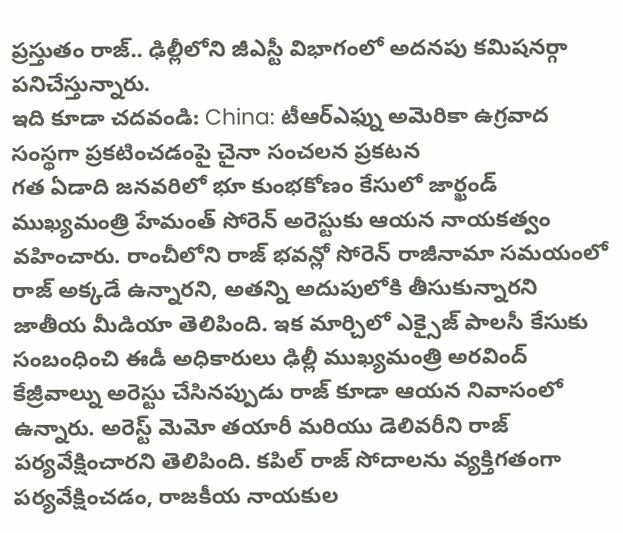ప్రస్తుతం రాజ్.. ఢిల్లీలోని జీఎస్టీ విభాగంలో అదనపు కమిషనర్గా పనిచేస్తున్నారు.
ఇది కూడా చదవండి: China: టీఆర్ఎఫ్ను అమెరికా ఉగ్రవాద సంస్థగా ప్రకటించడంపై చైనా సంచలన ప్రకటన
గత ఏడాది జనవరిలో భూ కుంభకోణం కేసులో జార్ఖండ్ ముఖ్యమంత్రి హేమంత్ సోరెన్ అరెస్టుకు ఆయన నాయకత్వం వహించారు. రాంచీలోని రాజ్ భవన్లో సోరెన్ రాజీనామా సమయంలో రాజ్ అక్కడే ఉన్నారని, అతన్ని అదుపులోకి తీసుకున్నారని జాతీయ మీడియా తెలిపింది. ఇక మార్చిలో ఎక్సైజ్ పాలసీ కేసుకు సంబంధించి ఈడీ అధికారులు ఢిల్లీ ముఖ్యమంత్రి అరవింద్ కేజ్రీవాల్ను అరెస్టు చేసినప్పుడు రాజ్ కూడా ఆయన నివాసంలో ఉన్నారు. అరెస్ట్ మెమో తయారీ మరియు డెలివరీని రాజ్ పర్యవేక్షించారని తెలిపింది. కపిల్ రాజ్ సోదాలను వ్యక్తిగతంగా పర్యవేక్షించడం, రాజకీయ నాయకుల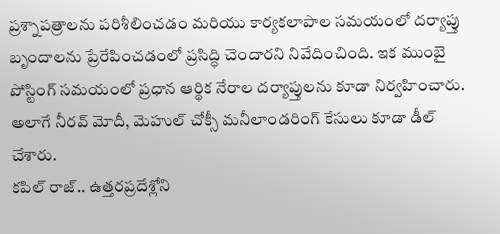ప్రశ్నాపత్రాలను పరిశీలించడం మరియు కార్యకలాపాల సమయంలో దర్యాప్తు బృందాలను ప్రేరేపించడంలో ప్రసిద్ధి చెందారని నివేదించింది. ఇక ముంబై పోస్టింగ్ సమయంలో ప్రధాన ఆర్థిక నేరాల దర్యాప్తులను కూడా నిర్వహించారు. అలాగే నీరవ్ మోదీ, మెహుల్ చోక్సీ మనీలాండరింగ్ కేసులు కూడా డీల్ చేశారు.
కపిల్ రాజ్.. ఉత్తరప్రదేశ్లోని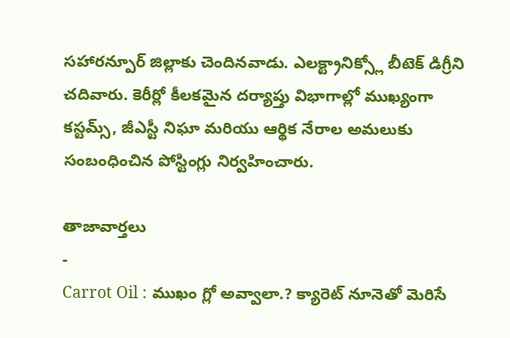సహారన్పూర్ జిల్లాకు చెందినవాడు. ఎలక్ట్రానిక్స్లో బీటెక్ డిగ్రీని చదివారు. కెరీర్లో కీలకమైన దర్యాప్తు విభాగాల్లో ముఖ్యంగా కస్టమ్స్, జీఎస్టీ నిఘా మరియు ఆర్థిక నేరాల అమలుకు సంబంధించిన పోస్టింగ్లు నిర్వహించారు.

తాజావార్తలు
-
Carrot Oil : ముఖం గ్లో అవ్వాలా.? క్యారెట్ నూనెతో మెరిసే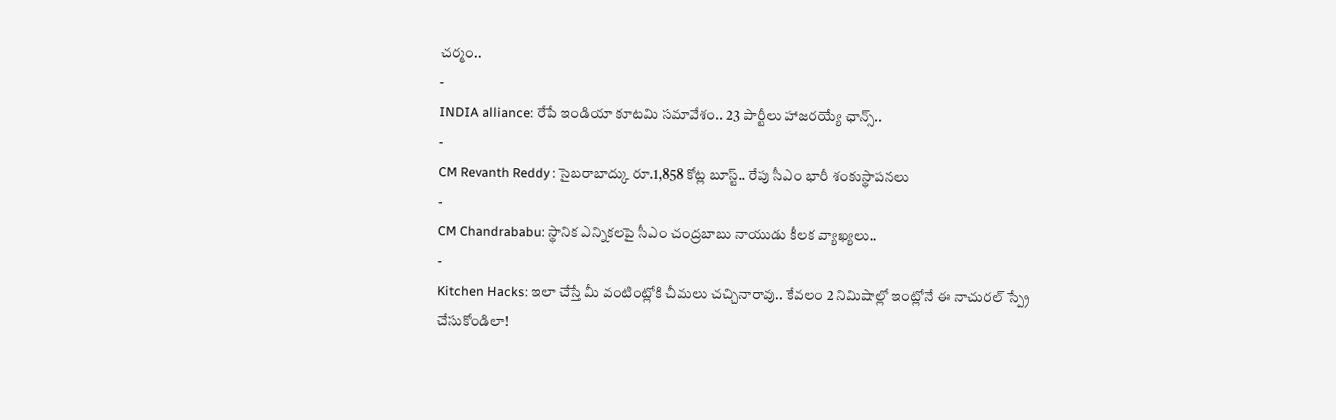చర్మం..
-
INDIA alliance: రేపే ఇండియా కూటమి సమావేశం.. 23 పార్టీలు హాజరయ్యే ఛాన్స్..
-
CM Revanth Reddy : సైబరాబాద్కు రూ.1,858 కోట్ల బూస్ట్.. రేపు సీఎం భారీ శంకుస్థాపనలు
-
CM Chandrababu: స్థానిక ఎన్నికలపై సీఎం చంద్రబాబు నాయుడు కీలక వ్యాఖ్యలు..
-
Kitchen Hacks: ఇలా చేస్తే మీ వంటింట్లోకి చీమలు చచ్చినారావు.. కేవలం 2 నిమిషాల్లో ఇంట్లోనే ఈ నాచురల్ స్ప్రే చేసుకోండిలా!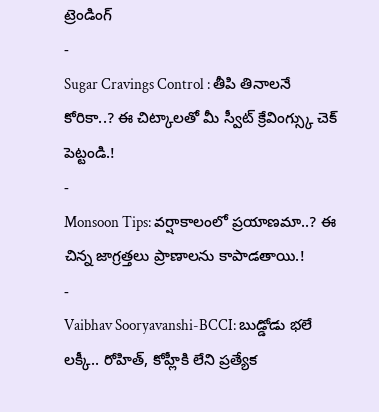ట్రెండింగ్
-
Sugar Cravings Control : తీపి తినాలనే కోరికా..? ఈ చిట్కాలతో మీ స్వీట్ క్రేవింగ్స్కు చెక్ పెట్టండి.!
-
Monsoon Tips: వర్షాకాలంలో ప్రయాణమా..? ఈ చిన్న జాగ్రత్తలు ప్రాణాలను కాపాడతాయి.!
-
Vaibhav Sooryavanshi-BCCI: బుడ్డోడు భలే లక్కీ.. రోహిత్, కోహ్లీకి లేని ప్రత్యేక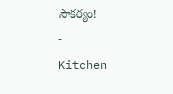సౌకర్యం!
-
Kitchen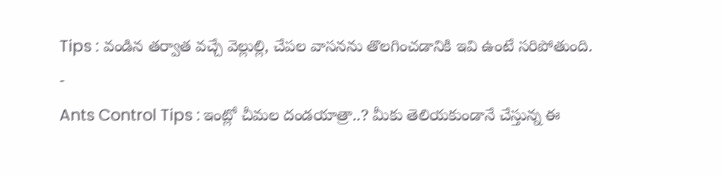Tips : వండిన తర్వాత వచ్చే వెల్లుల్లి, చేపల వాసనను తొలగించడానికి ఇవి ఉంటే సరిపోతుంది.
-
Ants Control Tips : ఇంట్లో చీమల దండయాత్రా..? మీకు తెలియకుండానే చేస్తున్న ఈ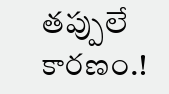తప్పులే కారణం.!